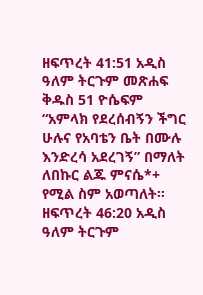ዘፍጥረት 41:51 አዲስ ዓለም ትርጉም መጽሐፍ ቅዱስ 51 ዮሴፍም “አምላክ የደረሰብኝን ችግር ሁሉና የአባቴን ቤት በሙሉ እንድረሳ አደረገኝ” በማለት ለበኩር ልጁ ምናሴ*+ የሚል ስም አወጣለት። ዘፍጥረት 46:20 አዲስ ዓለም ትርጉም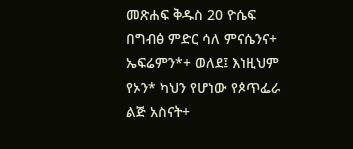መጽሐፍ ቅዱስ 20 ዮሴፍ በግብፅ ምድር ሳለ ምናሴንና+ ኤፍሬምን*+ ወለደ፤ እነዚህም የኦን* ካህን የሆነው የጶጥፌራ ልጅ አስናት+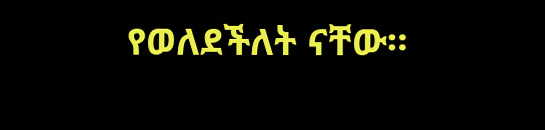የወለደችለት ናቸው።